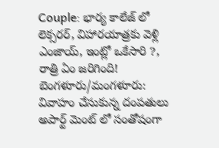Couple: భార్య కాలేజ్ లో లెక్సరర్, విహారయాత్రకు వెళ్లి ఎంజాయ్, ఇంట్లో ఒకేసారి ?, రాత్రి ఏం జరిగింది!
బెంగళూరు/మంగళూరు: వివాహం చేసుకున్న దంపతులు అపార్ట్ మెంట్ లో సంతోషంగా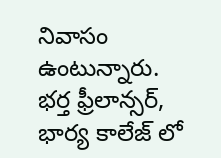నివాసం ఉంటున్నారు. భర్త ఫ్రీలాన్సర్, భార్య కాలేజ్ లో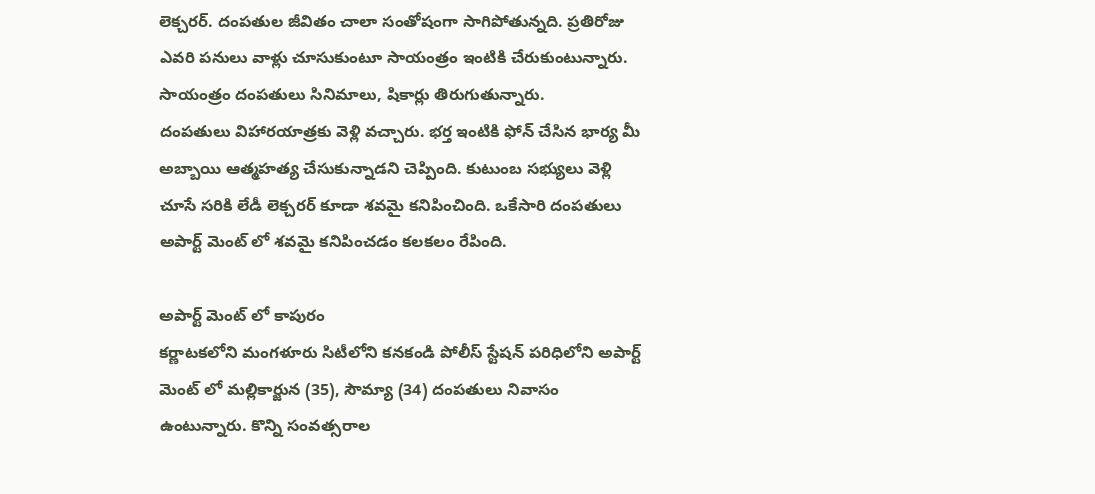లెక్చరర్. దంపతుల జీవితం చాలా సంతోషంగా సాగిపోతున్నది. ప్రతిరోజు ఎవరి పనులు వాళ్లు చూసుకుంటూ సాయంత్రం ఇంటికి చేరుకుంటున్నారు. సాయంత్రం దంపతులు సినిమాలు, షికార్లు తిరుగుతున్నారు.
దంపతులు విహారయాత్రకు వెళ్లి వచ్చారు. భర్త ఇంటికి ఫోన్ చేసిన భార్య మీ అబ్బాయి ఆత్మహత్య చేసుకున్నాడని చెప్పింది. కుటుంబ సభ్యులు వెళ్లి చూసే సరికి లేడీ లెక్చరర్ కూడా శవమై కనిపించింది. ఒకేసారి దంపతులు అపార్ట్ మెంట్ లో శవమై కనిపించడం కలకలం రేపింది.

అపార్ట్ మెంట్ లో కాపురం
కర్ణాటకలోని మంగళూరు సిటీలోని కనకండి పోలీస్ స్టేషన్ పరిధిలోని అపార్ట్ మెంట్ లో మల్లికార్జున (35), సౌమ్యా (34) దంపతులు నివాసం ఉంటున్నారు. కొన్ని సంవత్సరాల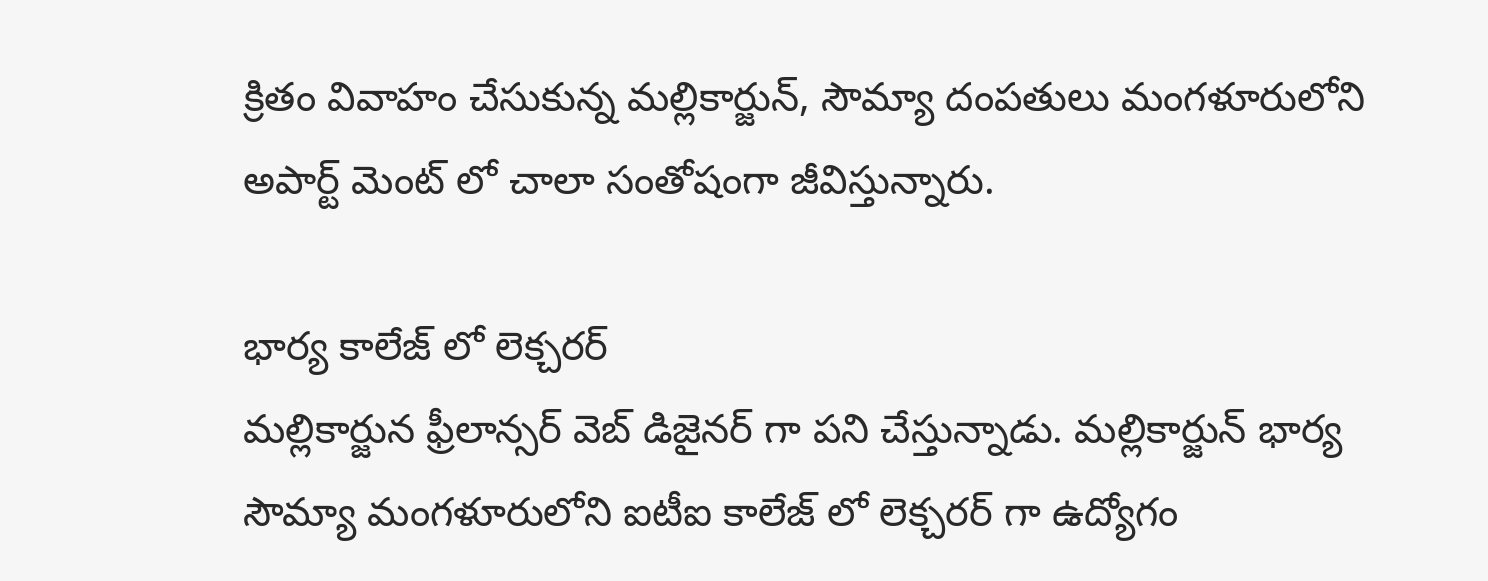క్రితం వివాహం చేసుకున్న మల్లికార్జున్, సౌమ్యా దంపతులు మంగళూరులోని అపార్ట్ మెంట్ లో చాలా సంతోషంగా జీవిస్తున్నారు.

భార్య కాలేజ్ లో లెక్చరర్
మల్లికార్జున ఫ్రీలాన్సర్ వెబ్ డిజైనర్ గా పని చేస్తున్నాడు. మల్లికార్జున్ భార్య సౌమ్యా మంగళూరులోని ఐటీఐ కాలేజ్ లో లెక్చరర్ గా ఉద్యోగం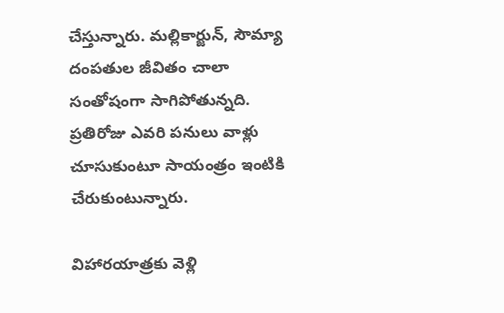చేస్తున్నారు. మల్లికార్జున్, సౌమ్యా దంపతుల జీవితం చాలా సంతోషంగా సాగిపోతున్నది. ప్రతిరోజు ఎవరి పనులు వాళ్లు చూసుకుంటూ సాయంత్రం ఇంటికి చేరుకుంటున్నారు.

విహారయాత్రకు వెళ్లి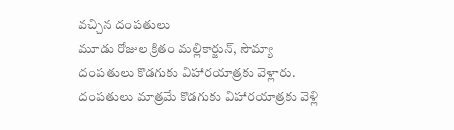వచ్చిన దంపతులు
మూడు రోజుల క్రితం మల్లికార్జున్, సౌమ్యా దంపతులు కొడగుకు విహారయాత్రకు వెళ్లారు. దంపతులు మాత్రమే కొడగుకు విహారయాత్రకు వెళ్లి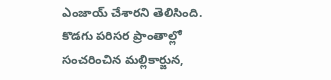ఎంజాయ్ చేశారని తెలిసింది. కొడగు పరిసర ప్రాంతాల్లో సంచరించిన మల్లికార్జున,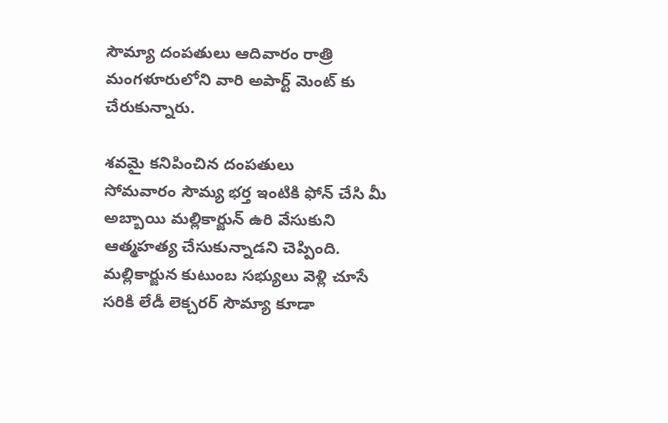సౌమ్యా దంపతులు ఆదివారం రాత్రి మంగళూరులోని వారి అపార్ట్ మెంట్ కు చేరుకున్నారు.

శవమై కనిపించిన దంపతులు
సోమవారం సౌమ్య భర్త ఇంటికి ఫోన్ చేసి మీ అబ్బాయి మల్లికార్జున్ ఉరి వేసుకుని ఆత్మహత్య చేసుకున్నాడని చెప్పింది. మల్లికార్జున కుటుంబ సభ్యులు వెళ్లి చూసే సరికి లేడీ లెక్చరర్ సౌమ్యా కూడా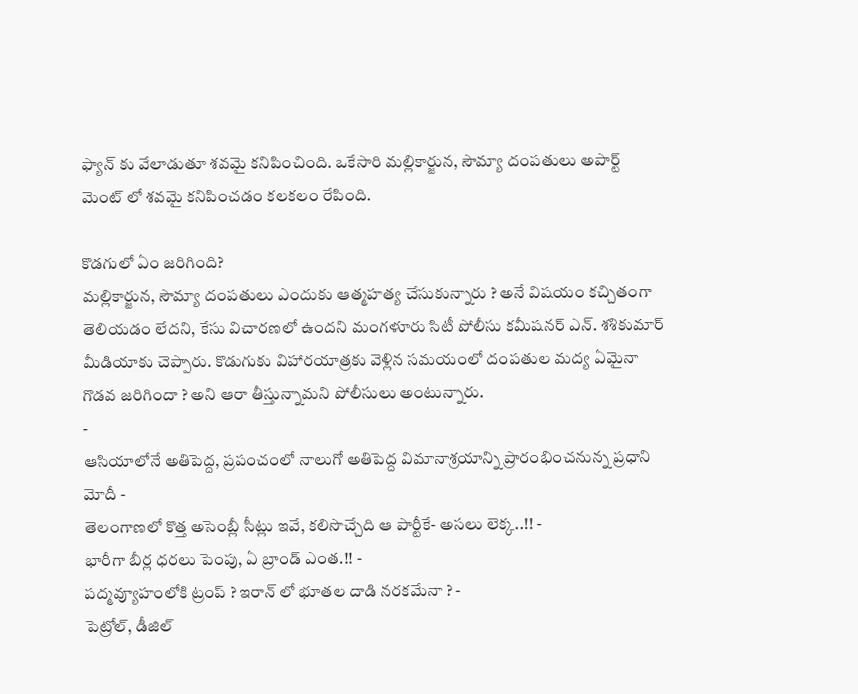ఫ్యాన్ కు వేలాడుతూ శవమై కనిపించింది. ఒకేసారి మల్లికార్జున, సౌమ్యా దంపతులు అపార్ట్ మెంట్ లో శవమై కనిపించడం కలకలం రేపింది.

కొడగులో ఏం జరిగింది?
మల్లికార్జున, సౌమ్యా దంపతులు ఎందుకు ఆత్మహత్య చేసుకున్నారు ? అనే విషయం కచ్చితంగా తెలియడం లేదని, కేసు విచారణలో ఉందని మంగళూరు సిటీ పోలీసు కమీషనర్ ఎన్. శశికుమార్ మీడియాకు చెప్పారు. కొడుగుకు విహారయాత్రకు వెళ్లిన సమయంలో దంపతుల మద్య ఏమైనా గొడవ జరిగిందా ? అని ఆరా తీస్తున్నామని పోలీసులు అంటున్నారు.
-
ఆసియాలోనే అతిపెద్ద, ప్రపంచంలో నాలుగో అతిపెద్ద విమానాశ్రయాన్ని ప్రారంభించనున్న ప్రధాని మోదీ -
తెలంగాణలో కొత్త అసెంబ్లీ సీట్లు ఇవే, కలిసొచ్చేది ఆ పార్టీకే- అసలు లెక్క..!! -
భారీగా బీర్ల ధరలు పెంపు, ఏ బ్రాండ్ ఎంత.!! -
పద్మవ్యూహంలోకి ట్రంప్ ? ఇరాన్ లో భూతల దాడి నరకమేనా ? -
పెట్రోల్, డీజిల్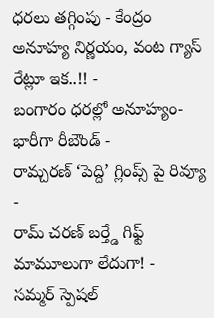ధరలు తగ్గింపు - కేంద్రం అనూహ్య నిర్ణయం, వంట గ్యాస్ రేట్లూ ఇక..!! -
బంగారం ధరల్లో అనూహ్యం- భారీగా రీబౌండ్ -
రామ్చరణ్ ‘పెద్ది’ గ్లింప్స్ పై రివ్యూ -
రామ్ చరణ్ బర్త్డే గిఫ్ట్ మామూలుగా లేదుగా! -
సమ్మర్ స్పెషల్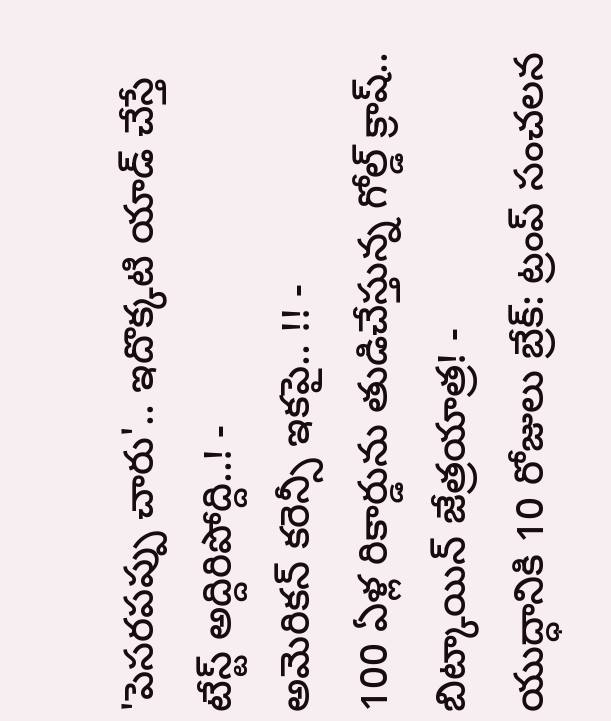'పెసరపప్పు చారు'.. ఇదొక్కటి యాడ్ చేస్తే టేస్ట్ అద్దిరిపోద్ది..! -
అమెరికన్ కరెన్సీ ఇకపై.. !! -
100 ఏళ్ల రికార్డును తుడిచేస్తున్న గోల్డ్ క్రాష్.. బిట్కాయిన్ జేత్రయాత్ర! -
యుద్ధానికి 10 రోజులు బ్రేక్: ట్రంప్ సంచలన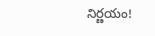నిర్ణయం!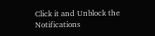Click it and Unblock the Notifications